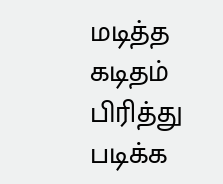மடித்த கடிதம் பிரித்து படிக்க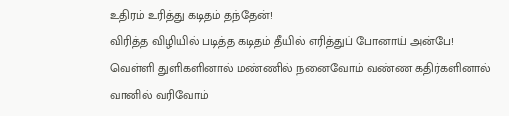உதிரம் உரித்து கடிதம் தந்தேன்!
விரித்த விழியில் படித்த கடிதம் தீயில் எரித்துப் போனாய் அன்பே!
வெள்ளி துளிகளினால் மண்ணில் நனைவோம் வண்ண கதிர்களினால் வானில் வரிவோம்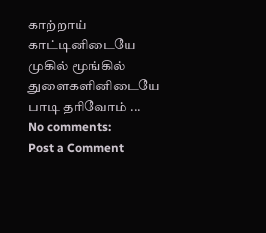காற்றாய் காட்டினிடையே முகில் மூங்கில் துளைகளினிடையே பாடி தரிவோம் ...
No comments:
Post a Comment